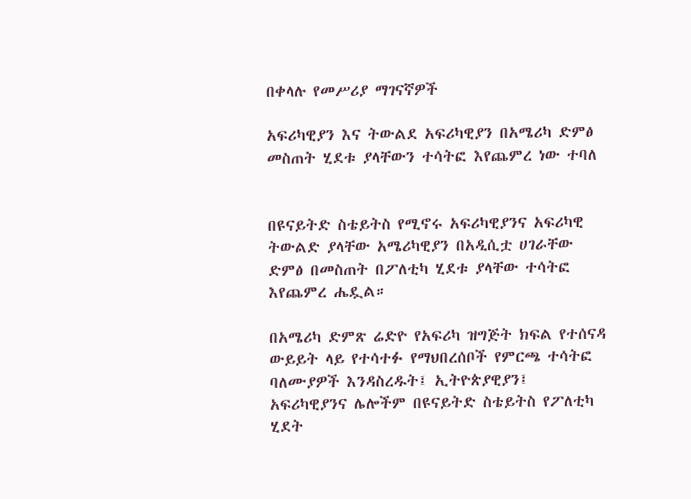በቀላሉ የመሥሪያ ማገናኛዎች

አፍሪካዊያን እና ትውልደ አፍሪካዊያን በአሜሪካ ድምፅ መስጠት ሂደቱ ያላቸውን ተሳትፎ እየጨምረ ነው ተባለ


በዩናይትድ ስቴይትስ የሚኖሩ አፍሪካዊያንና አፍሪካዊ ትውልድ ያላቸው አሜሪካዊያን በአዲሲቷ ሀገራቸው ድምፅ በመስጠት በፖለቲካ ሂደቱ ያላቸው ተሳትፎ እየጨምረ ሔዷል።

በአሜሪካ ድምጽ ሬድዮ የአፍሪካ ዝግጅት ክፍል የተሰናዳ ውይይት ላይ የተሳተፉ የማህበረሰቦች የምርጫ ተሳትፎ ባለሙያዎች እንዳስረዱት፤ ኢትዮጵያዊያን፤ አፍሪካዊያንና ሌሎችም በዩናይትድ ስቴይትስ የፖለቲካ ሂደት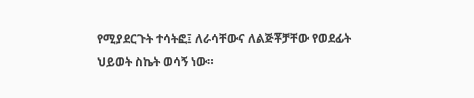የሚያደርጉት ተሳትፎ፤ ለራሳቸውና ለልጅቾቻቸው የወደፊት ህይወት ስኬት ወሳኝ ነው።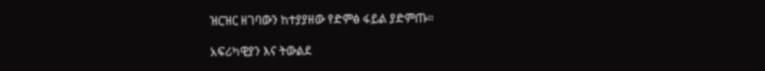ዝርዝር ዘገባውን ከተያያዘው የድምፅ ፋይል ያድምጡ።

አፍሪካዊያን እና ትውልደ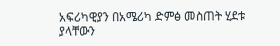አፍሪካዊያን በአሜሪካ ድምፅ መስጠት ሂደቱ ያላቸውን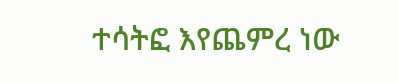ተሳትፎ እየጨምረ ነው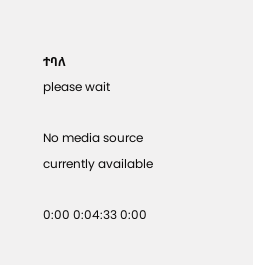ተባለ
please wait

No media source currently available

0:00 0:04:33 0:00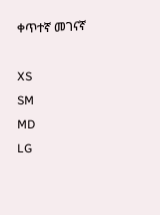ቀጥተኛ መገናኛ

XS
SM
MD
LG